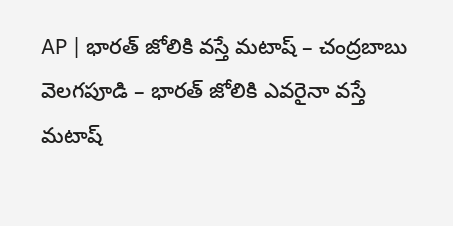AP | భారత్ జోలికి వస్తే మటాష్ – చంద్రబాబు
వెలగపూడి – భారత్ జోలికి ఎవరైనా వస్తే మటాష్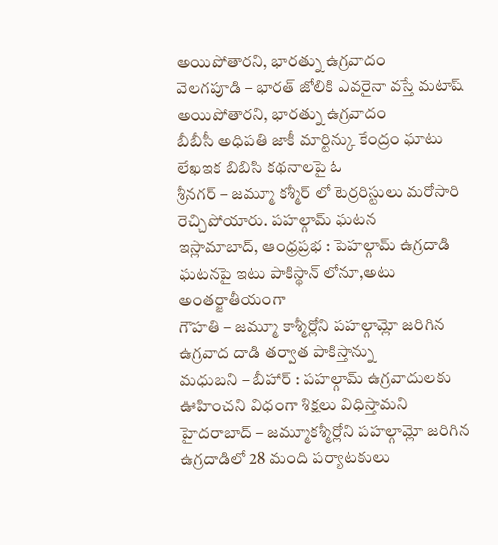అయిపోతారని, భారత్ను ఉగ్రవాదం
వెలగపూడి – భారత్ జోలికి ఎవరైనా వస్తే మటాష్ అయిపోతారని, భారత్ను ఉగ్రవాదం
బీబీసీ అధిపతి జాకీ మార్టిన్కు కేంద్రం ఘాటు లేఖఇక బిబిసి కథనాలపై ఓ
శ్రీనగర్ – జమ్మూ కశ్మీర్ లో టెర్రరిస్టులు మరోసారి రెచ్చిపోయారు. పహల్గామ్ ఘటన
ఇస్లామాబాద్, ఆంధ్రప్రభ : పెహల్గామ్ ఉగ్రదాడి ఘటనపై ఇటు పాకిస్థాన్ లోనూ,అటు అంతర్జాతీయంగా
గౌహతి – జమ్మూ కాశ్మీర్లోని పహల్గామ్లో జరిగిన ఉగ్రవాద దాడి తర్వాత పాకిస్తాన్ను
మధుబని – బీహార్ : పహల్గామ్ ఉగ్రవాదులకు ఊహించని విధంగా శిక్షలు విధిస్తామని
హైదరాబాద్ – జమ్మూకశ్మీర్లోని పహల్గామ్లో జరిగిన ఉగ్రదాడిలో 28 మంది పర్యాటకులు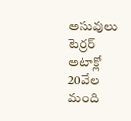అసువులు
టెర్రర్ అటాక్లో 20వేల మంది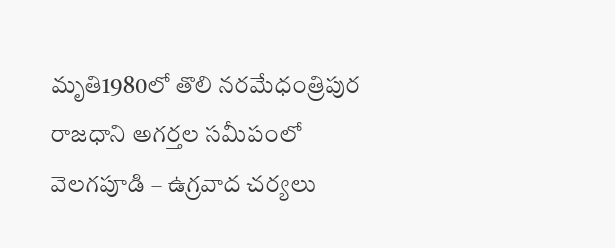మృతి1980లో తొలి నరమేధంత్రిపుర రాజధాని అగర్తల సమీపంలో
వెలగపూడి – ఉగ్రవాద చర్యలు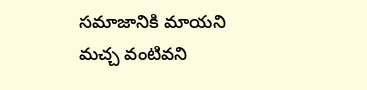సమాజానికి మాయని మచ్చ వంటివని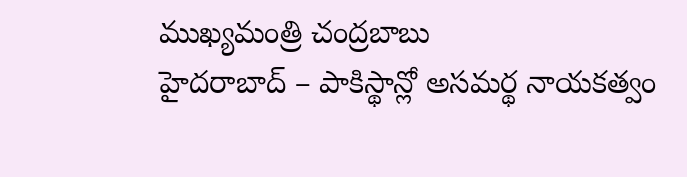ముఖ్యమంత్రి చంద్రబాబు
హైదరాబాద్ – పాకిస్థాన్లో అసమర్థ నాయకత్వం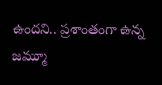ఉందని.. ప్రశాంతంగా ఉన్న జమ్మూ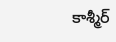కాశ్మీర్